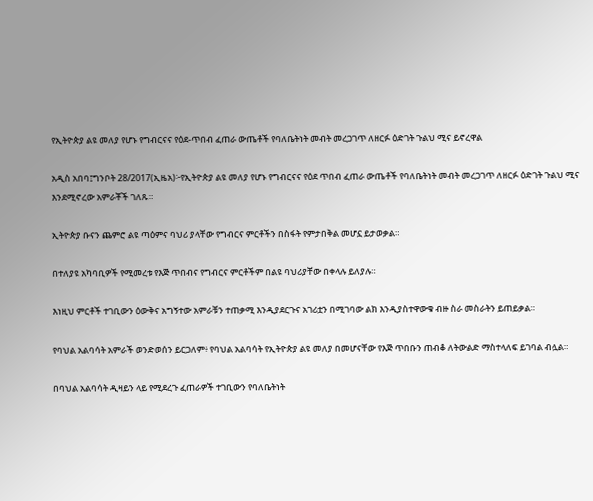የኢትዮጵያ ልዩ መለያ የሆኑ የግብርናና የዕደ-ጥበብ ፈጠራ ውጤቶች የባለቤትነት መብት መረጋገጥ ለዘርፉ ዕድገት ጉልህ ሚና ይኖረዋል

አዲስ አበባ፤ግንቦት 28/2017(ኢዜአ)፦የኢትዮጵያ ልዩ መለያ የሆኑ የግብርናና የዕደ ጥበብ ፈጠራ ውጤቶች የባለቤትነት መብት መረጋገጥ ለዘርፉ ዕድገት ጉልህ ሚና እንደሚኖረው አምራቾች ገለጹ።

ኢትዮጵያ ቡናን ጨምሮ ልዩ ጣዕምና ባህሪ ያላቸው የግብርና ምርቶችን በስፋት የምታበቅል መሆኗ ይታወቃል።

በተለያዩ አካባቢዎች የሚመረቱ የእጅ ጥበብና የግብርና ምርቶችም በልዩ ባህሪያቸው በቀላሉ ይለያሉ።

እነዚህ ምርቶች ተገቢውን ዕውቅና አግኝተው አምራቹን ተጠቃሚ እንዲያደርጉና አገሪቷን በሚገባው ልክ እንዲያስተዋውቁ ብዙ ስራ መስራትን ይጠይቃል።

የባህል አልባሳት አምራች ወንድወሰን ይርጋለም፥ የባህል አልባሳት የኢትዮጵያ ልዩ መለያ በመሆናቸው የእጅ ጥበቡን ጠብቆ ለትውልድ ማስተላለፍ ይገባል ብሏል።

በባህል አልባሳት ዲዛይን ላይ የሚደረጉ ፈጠራዎች ተገቢውን የባለቤትነት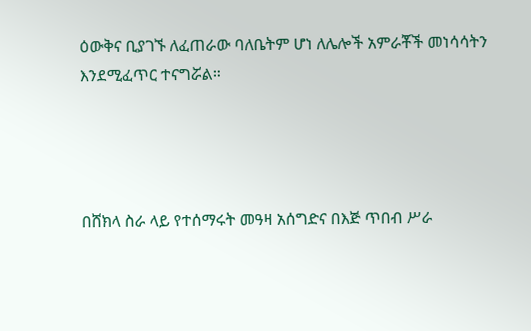ዕውቅና ቢያገኙ ለፈጠራው ባለቤትም ሆነ ለሌሎች አምራቾች መነሳሳትን እንደሚፈጥር ተናግሯል።




በሸክላ ስራ ላይ የተሰማሩት መዓዛ አሰግድና በእጅ ጥበብ ሥራ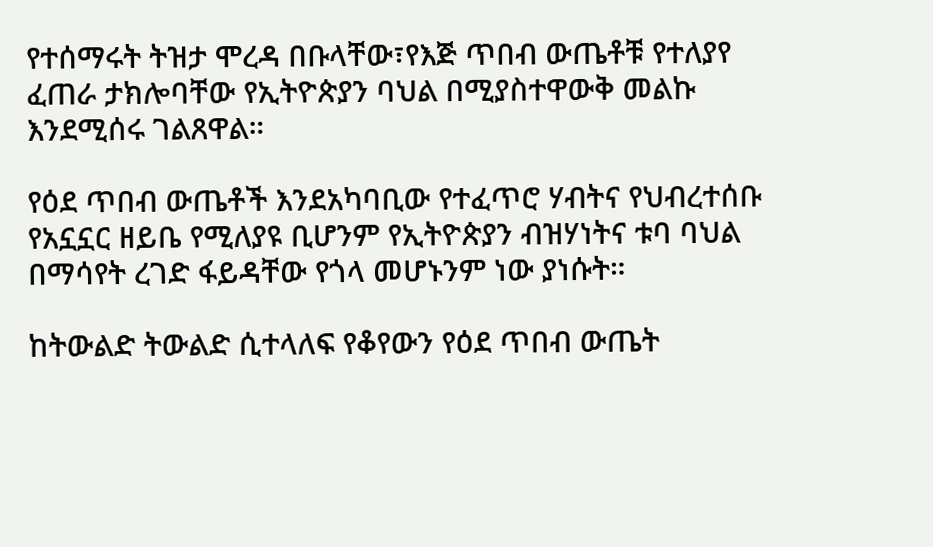የተሰማሩት ትዝታ ሞረዳ በቡላቸው፣የእጅ ጥበብ ውጤቶቹ የተለያየ ፈጠራ ታክሎባቸው የኢትዮጵያን ባህል በሚያስተዋውቅ መልኩ እንደሚሰሩ ገልጸዋል።

የዕደ ጥበብ ውጤቶች እንደአካባቢው የተፈጥሮ ሃብትና የህብረተሰቡ የአኗኗር ዘይቤ የሚለያዩ ቢሆንም የኢትዮጵያን ብዝሃነትና ቱባ ባህል በማሳየት ረገድ ፋይዳቸው የጎላ መሆኑንም ነው ያነሱት።

ከትውልድ ትውልድ ሲተላለፍ የቆየውን የዕደ ጥበብ ውጤት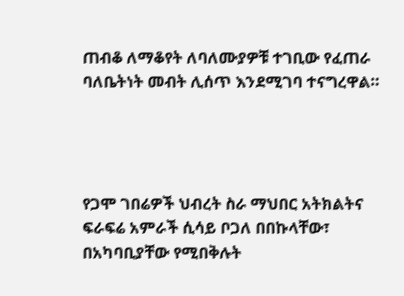ጠብቆ ለማቆየት ለባለሙያዎቹ ተገቢው የፈጠራ ባለቤትነት መብት ሊሰጥ እንደሚገባ ተናግረዋል።




የጋሞ ገበሬዎች ህብረት ስራ ማህበር አትክልትና ፍራፍሬ አምራች ሲሳይ ቦጋለ በበኩላቸው፣ በአካባቢያቸው የሚበቅሉት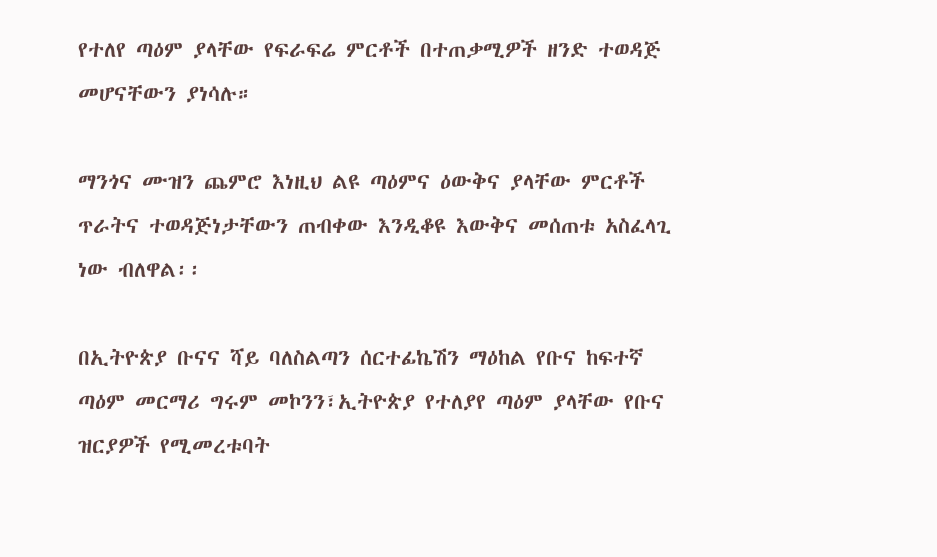የተለየ ጣዕም ያላቸው የፍራፍሬ ምርቶች በተጠቃሚዎች ዘንድ ተወዳጅ መሆናቸውን ያነሳሉ።

ማንጎና ሙዝን ጨምሮ እነዚህ ልዩ ጣዕምና ዕውቅና ያላቸው ምርቶች ጥራትና ተወዳጅነታቸውን ጠብቀው እንዲቆዩ እውቅና መሰጠቱ አስፈላጊ ነው ብለዋል፡፡

በኢትዮጵያ ቡናና ሻይ ባለስልጣን ሰርተፊኬሽን ማዕከል የቡና ከፍተኛ ጣዕም መርማሪ ግሩም መኮንን፣ኢትዮጵያ የተለያየ ጣዕም ያላቸው የቡና ዝርያዎች የሚመረቱባት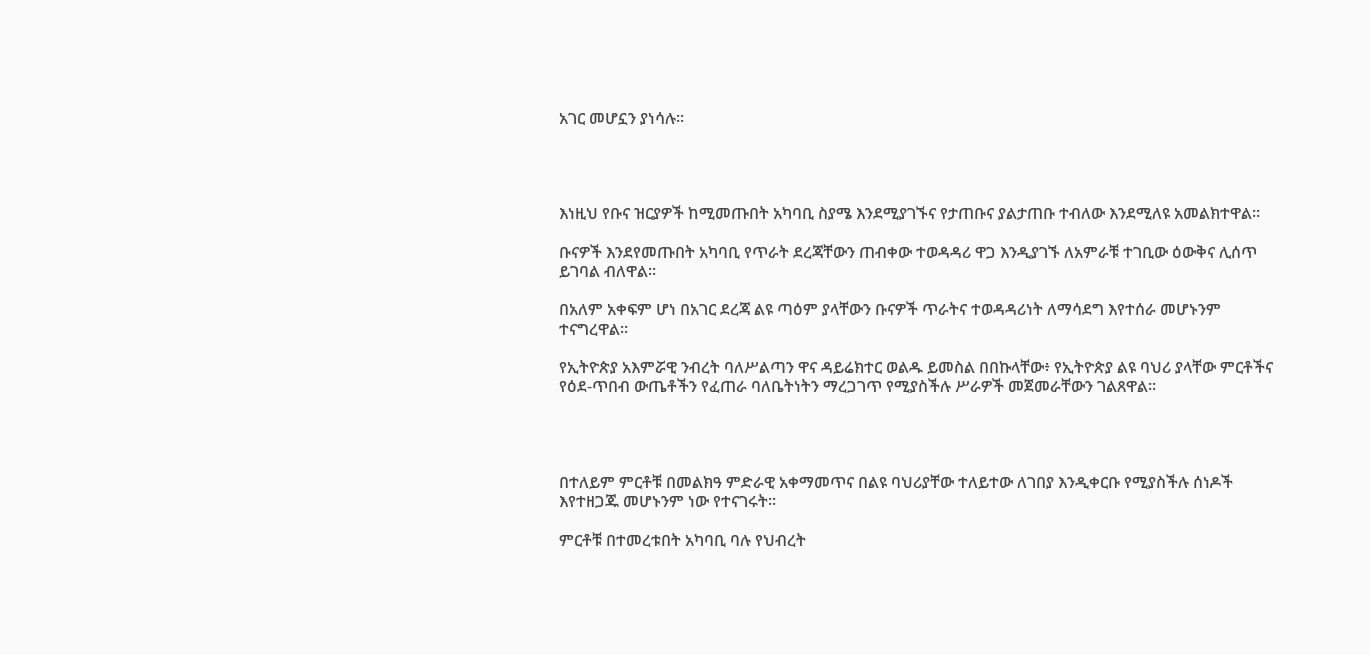አገር መሆኗን ያነሳሉ።




እነዚህ የቡና ዝርያዎች ከሚመጡበት አካባቢ ስያሜ እንደሚያገኙና የታጠቡና ያልታጠቡ ተብለው እንደሚለዩ አመልክተዋል።

ቡናዎች እንደየመጡበት አካባቢ የጥራት ደረጃቸውን ጠብቀው ተወዳዳሪ ዋጋ እንዲያገኙ ለአምራቹ ተገቢው ዕውቅና ሊሰጥ ይገባል ብለዋል።

በአለም አቀፍም ሆነ በአገር ደረጃ ልዩ ጣዕም ያላቸውን ቡናዎች ጥራትና ተወዳዳሪነት ለማሳደግ እየተሰራ መሆኑንም ተናግረዋል።

የኢትዮጵያ አእምሯዊ ንብረት ባለሥልጣን ዋና ዳይሬክተር ወልዱ ይመስል በበኩላቸው፥ የኢትዮጵያ ልዩ ባህሪ ያላቸው ምርቶችና የዕደ-ጥበብ ውጤቶችን የፈጠራ ባለቤትነትን ማረጋገጥ የሚያስችሉ ሥራዎች መጀመራቸውን ገልጸዋል።




በተለይም ምርቶቹ በመልክዓ ምድራዊ አቀማመጥና በልዩ ባህሪያቸው ተለይተው ለገበያ እንዲቀርቡ የሚያስችሉ ሰነዶች እየተዘጋጁ መሆኑንም ነው የተናገሩት።

ምርቶቹ በተመረቱበት አካባቢ ባሉ የህብረት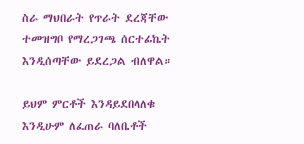ስራ ማህበራት የጥራት ደረጃቸው ተመዝግቦ የማረጋገጫ ሰርተፊኬት እንዲሰጣቸው ይደረጋል ብለዋል።

ይህም ምርቶች እንዳይደበላለቁ እንዲሁም ለፈጠራ ባለቤቶች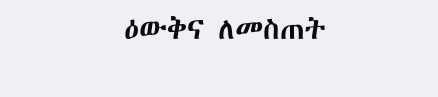ዕውቅና ለመስጠት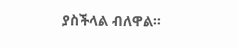ያስችላል ብለዋል።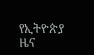የኢትዮጵያ ዜና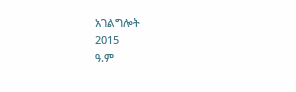አገልግሎት
2015
ዓ.ም